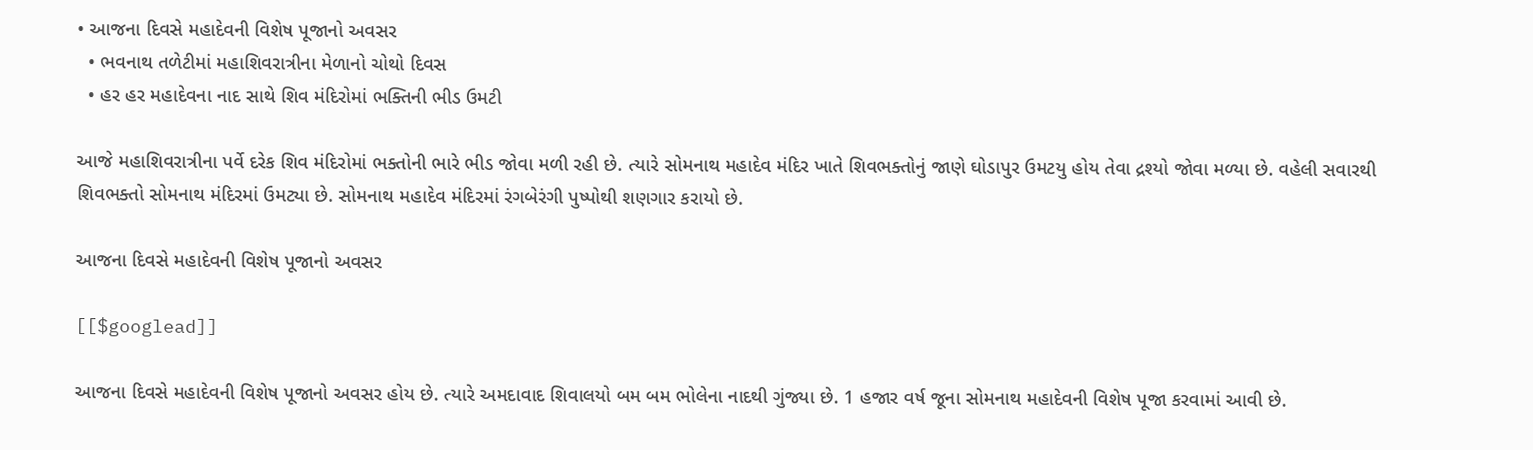• આજના દિવસે મહાદેવની વિશેષ પૂજાનો અવસર
  • ભવનાથ તળેટીમાં મહાશિવરાત્રીના મેળાનો ચોથો દિવસ
  • હર હર મહાદેવના નાદ સાથે શિવ મંદિરોમાં ભક્તિની ભીડ ઉમટી

આજે મહાશિવરાત્રીના પર્વે દરેક શિવ મંદિરોમાં ભક્તોની ભારે ભીડ જોવા મળી રહી છે. ત્યારે સોમનાથ મહાદેવ મંદિર ખાતે શિવભક્તોનું જાણે ઘોડાપુર ઉમટયુ હોય તેવા દ્રશ્યો જોવા મળ્યા છે. વહેલી સવારથી શિવભક્તો સોમનાથ મંદિરમાં ઉમટ્યા છે. સોમનાથ મહાદેવ મંદિરમાં રંગબેરંગી પુષ્પોથી શણગાર કરાયો છે.

આજના દિવસે મહાદેવની વિશેષ પૂજાનો અવસર

[[$googlead]]

આજના દિવસે મહાદેવની વિશેષ પૂજાનો અવસર હોય છે. ત્યારે અમદાવાદ શિવાલયો બમ બમ ભોલેના નાદથી ગુંજ્યા છે. 1 હજાર વર્ષ જૂના સોમનાથ મહાદેવની વિશેષ પૂજા કરવામાં આવી છે.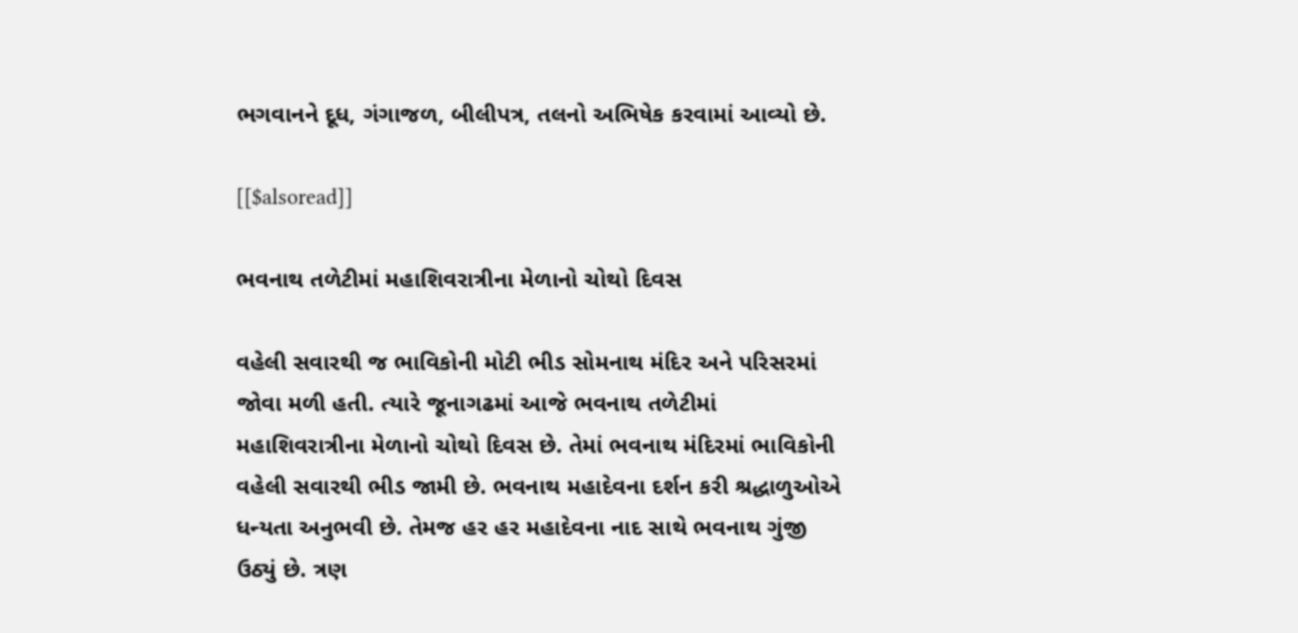ભગવાનને દૂધ, ગંગાજળ, બીલીપત્ર, તલનો અભિષેક કરવામાં આવ્યો છે.

[[$alsoread]]

ભવનાથ તળેટીમાં મહાશિવરાત્રીના મેળાનો ચોથો દિવસ

વહેલી સવારથી જ ભાવિકોની મોટી ભીડ સોમનાથ મંદિર અને પરિસરમાં જોવા મળી હતી. ત્યારે જૂનાગઢમાં આજે ભવનાથ તળેટીમાં મહાશિવરાત્રીના મેળાનો ચોથો દિવસ છે. તેમાં ભવનાથ મંદિરમાં ભાવિકોની વહેલી સવારથી ભીડ જામી છે. ભવનાથ મહાદેવના દર્શન કરી શ્રદ્ધાળુઓએ ધન્યતા અનુભવી છે. તેમજ હર હર મહાદેવના નાદ સાથે ભવનાથ ગુંજી ઉઠ્યું છે. ત્રણ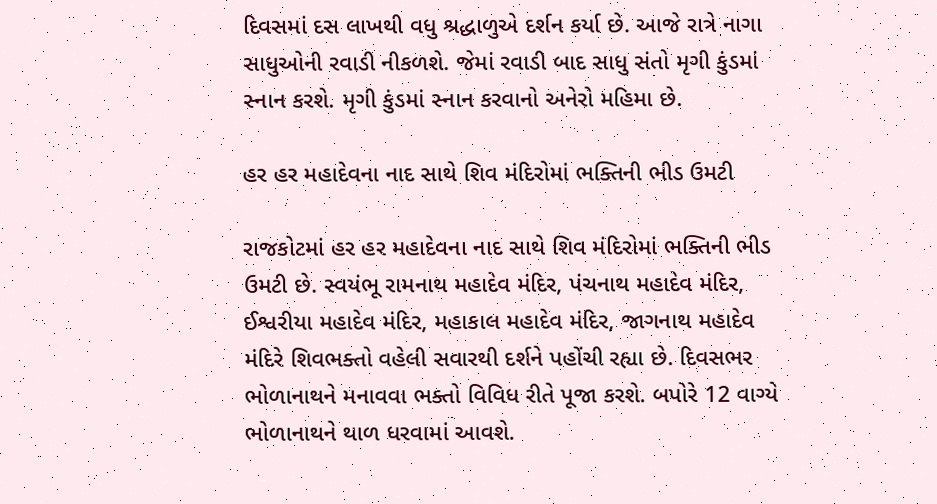દિવસમાં દસ લાખથી વધુ શ્રદ્ધાળુએ દર્શન કર્યા છે. આજે રાત્રે નાગા સાધુઓની રવાડી નીકળશે. જેમાં રવાડી બાદ સાધુ સંતો મૃગી કુંડમાં સ્નાન કરશે. મૃગી કુંડમાં સ્નાન કરવાનો અનેરો મહિમા છે.

હર હર મહાદેવના નાદ સાથે શિવ મંદિરોમાં ભક્તિની ભીડ ઉમટી

રાજકોટમાં હર હર મહાદેવના નાદ સાથે શિવ મંદિરોમાં ભક્તિની ભીડ ઉમટી છે. સ્વયંભૂ રામનાથ મહાદેવ મંદિર, પંચનાથ મહાદેવ મંદિર, ઈશ્વરીયા મહાદેવ મંદિર, મહાકાલ મહાદેવ મંદિર, જાગનાથ મહાદેવ મંદિરે શિવભક્તો વહેલી સવારથી દર્શને પહોંચી રહ્યા છે. દિવસભર ભોળાનાથને મનાવવા ભક્તો વિવિધ રીતે પૂજા કરશે. બપોરે 12 વાગ્યે ભોળાનાથને થાળ ધરવામાં આવશે.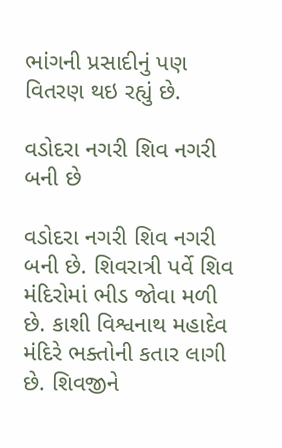ભાંગની પ્રસાદીનું પણ વિતરણ થઇ રહ્યું છે.

વડોદરા નગરી શિવ નગરી બની છે

વડોદરા નગરી શિવ નગરી બની છે. શિવરાત્રી પર્વે શિવ મંદિરોમાં ભીડ જોવા મળી છે. કાશી વિશ્વનાથ મહાદેવ મંદિરે ભક્તોની કતાર લાગી છે. શિવજીને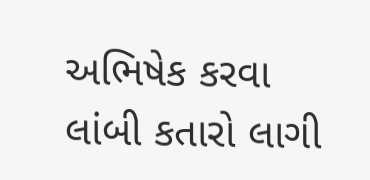અભિષેક કરવા લાંબી કતારો લાગી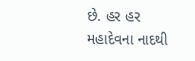છે. હર હર મહાદેવના નાદથી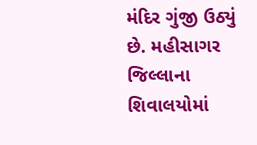મંદિર ગુંજી ઉઠ્યું છે. મહીસાગર જિલ્લાના શિવાલયોમાં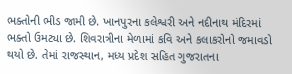ભક્તોની ભીડ જામી છે. ખાનપુરના કલેશ્વરી અને નદીનાથ મંદિરમાં ભક્તો ઉમટ્યા છે. શિવરાત્રીના મેળામાં કવિ અને કલાકરોનો જમાવડો થયો છે. તેમાં રાજસ્થાન, મધ્ય પ્રદેશ સહિત ગુજરાતના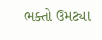ભક્તો ઉમટ્યા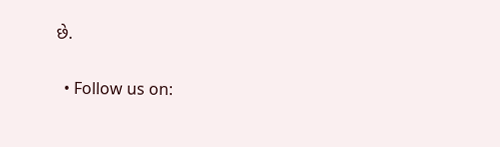છે.

  • Follow us on: